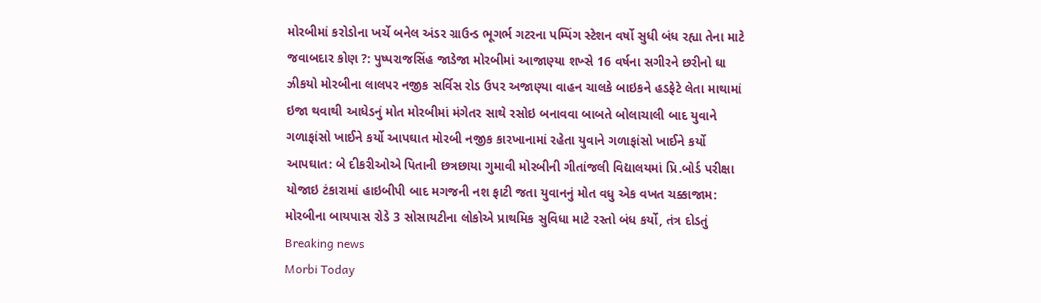મોરબીમાં કરોડોના ખર્ચે બનેલ અંડર ગ્રાઉન્ડ ભૂગર્ભ ગટરના પમ્પિંગ સ્ટેશન વર્ષો સુધી બંધ રહ્યા તેના માટે જવાબદાર કોણ ?: પુષ્પરાજસિંહ જાડેજા મોરબીમાં આજાણ્યા શખ્સે 16 વર્ષના સગીરને છરીનો ઘા ઝીકયો મોરબીના લાલપર નજીક સર્વિસ રોડ ઉપર અજાણ્યા વાહન ચાલકે બાઇકને હડફેટે લેતા માથામાં ઇજા થવાથી આધેડનું મોત મોરબીમાં મંગેતર સાથે રસોઇ બનાવવા બાબતે બોલાચાલી બાદ યુવાને ગળાફાંસો ખાઈને કર્યો આપઘાત મોરબી નજીક કારખાનામાં રહેતા યુવાને ગળાફાંસો ખાઈને કર્યો આપઘાત: બે દીકરીઓએ પિતાની છત્રછાયા ગુમાવી મોરબીની ગીતાંજલી વિદ્યાલયમાં પ્રિ.બોર્ડ પરીક્ષા યોજાઇ ટંકારામાં હાઇબીપી બાદ મગજની નશ ફાટી જતા યુવાનનું મોત વધુ એક વખત ચક્કાજામ: મોરબીના બાયપાસ રોડે 3 સોસાયટીના લોકોએ પ્રાથમિક સુવિધા માટે રસ્તો બંધ કર્યો, તંત્ર દોડતું
Breaking news
Morbi Today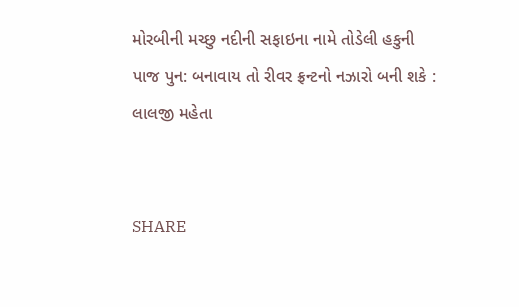મોરબીની મચ્છુ નદીની સફાઇના નામે તોડેલી હકુની પાજ પુન: બનાવાય તો રીવર ફ્રન્ટનો નઝારો બની શકે :  લાલજી મહેતા


SHARE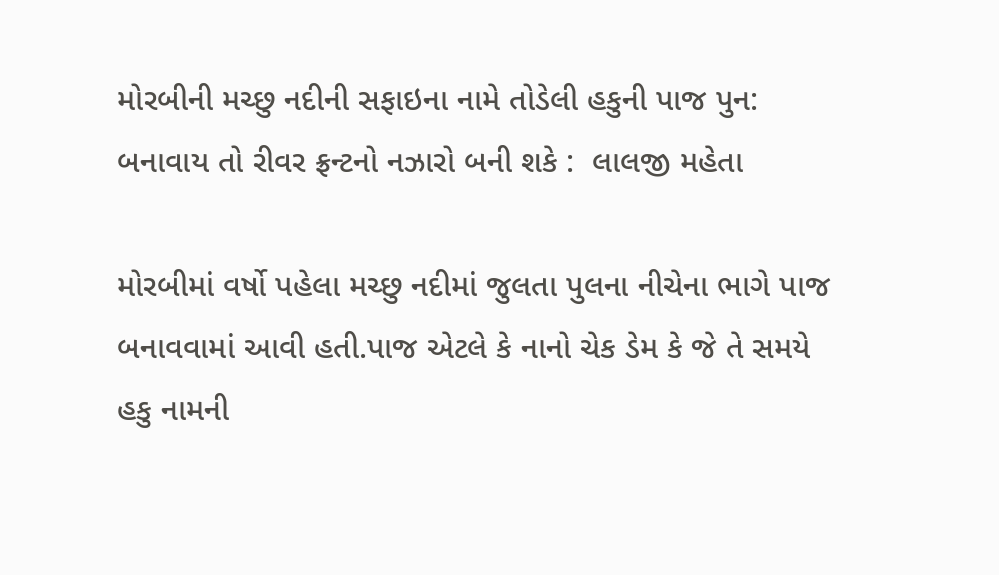મોરબીની મચ્છુ નદીની સફાઇના નામે તોડેલી હકુની પાજ પુન: બનાવાય તો રીવર ફ્રન્ટનો નઝારો બની શકે :  લાલજી મહેતા

મોરબીમાં વર્ષો પહેલા મચ્છુ નદીમાં જુલતા પુલના નીચેના ભાગે પાજ બનાવવામાં આવી હતી.પાજ એટલે કે નાનો ચેક ડેમ કે જે તે સમયે હકુ નામની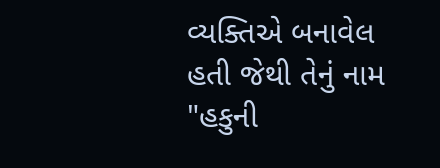વ્યક્તિએ બનાવેલ હતી જેથી તેનું નામ "હકુની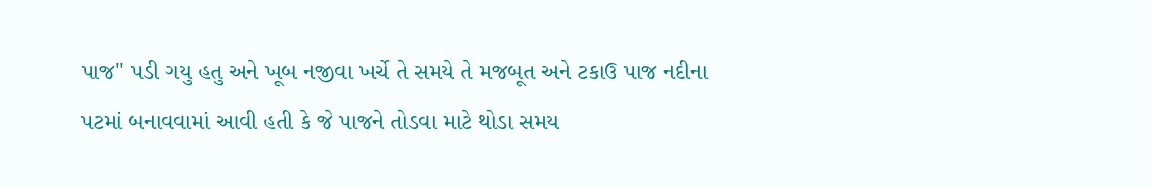પાજ" પડી ગયુ હતુ અને ખૂબ નજીવા ખર્ચે તે સમયે તે મજબૂત અને ટકાઉ પાજ નદીના પટમાં બનાવવામાં આવી હતી કે જે પાજને તોડવા માટે થોડા સમય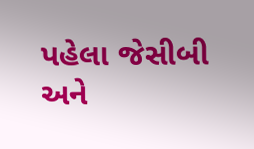પહેલા જેસીબી અને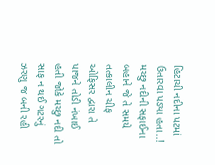હિટાચી નદીના પટમાં ઉતારવા પડ્યા હતા..! મચ્છુ નદીની સફાઈના બહાને જે તે સમયે તત્કાલીન ચીફ ઓફિસર દ્વારા તે પાજને તોડી નંખાઈ હતી જોકે મચ્છુ નદી તો સાફ ન થઈ ગટરનું ઝરણુ જ બની રહી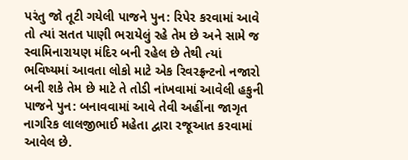પરંતુ જો તૂટી ગયેલી પાજને પુન: રિપેર કરવામાં આવે તો ત્યાં સતત પાણી ભરાયેલું રહે તેમ છે અને સામે જ સ્વામિનારાયણ મંદિર બની રહેલ છે તેથી ત્યાં ભવિષ્યમાં આવતા લોકો માટે એક રિવરફ્રન્ટનો નજારો બની શકે તેમ છે માટે તે તોડી નાંખવામાં આવેલી હકુની પાજને પુન: બનાવવામાં આવે તેવી અહીંના જાગૃત નાગરિક લાલજીભાઈ મહેતા દ્વારા રજૂઆત કરવામાં આવેલ છે.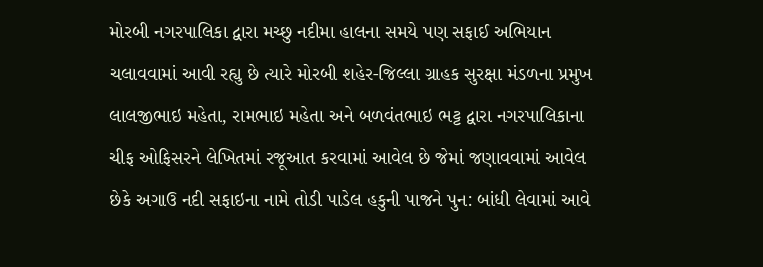મોરબી નગરપાલિકા દ્વારા મચ્છુ નદીમા હાલના સમયે પણ સફાઈ અભિયાન ચલાવવામાં આવી રહ્યુ છે ત્યારે મોરબી શહેર-જિલ્લા ગ્રાહક સુરક્ષા મંડળના પ્રમુખ લાલજીભાઇ મહેતા, રામભાઇ મહેતા અને બળવંતભાઇ ભટ્ટ દ્વારા નગરપાલિકાના ચીફ ઓફિસરને લેખિતમાં રજૂઆત કરવામાં આવેલ છે જેમાં જણાવવામાં આવેલ છેકે અગાઉ નદી સફાઇના નામે તોડી પાડેલ હકુની પાજને પુન: બાંધી લેવામાં આવે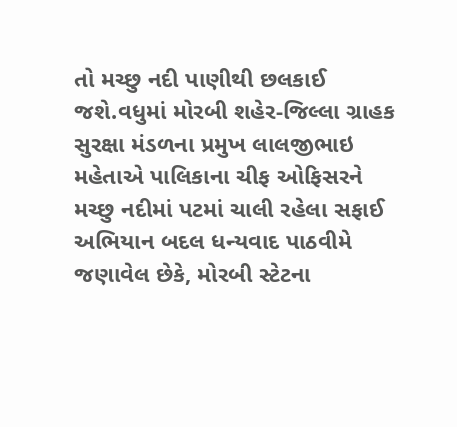તો મચ્છુ નદી પાણીથી છલકાઈ જશે.વધુમાં મોરબી શહેર-જિલ્લા ગ્રાહક સુરક્ષા મંડળના પ્રમુખ લાલજીભાઇ મહેતાએ પાલિકાના ચીફ ઓફિસરને મચ્છુ નદીમાં પટમાં ચાલી રહેલા સફાઈ અભિયાન બદલ ધન્યવાદ પાઠવીમે જણાવેલ છેકે, મોરબી સ્ટેટના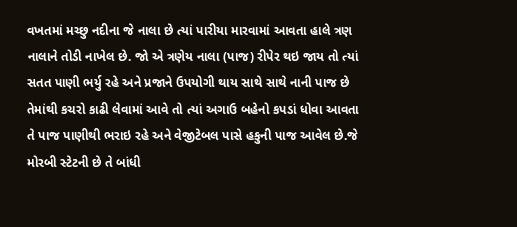વખતમાં મચ્છુ નદીના જે નાલા છે ત્યાં પારીયા મારવામાં આવતા હાલે ત્રણ નાલાને તોડી નાખેલ છે. જો એ ત્રણેય નાલા (પાજ) રીપેર થઇ જાય તો ત્યાં સતત પાણી ભર્યુ રહે અને પ્રજાને ઉપયોગી થાય સાથે સાથે નાની પાજ છે તેમાંથી કચરો કાઢી લેવામાં આવે તો ત્યાં અગાઉ બહેનો કપડાં ધોવા આવતા તે પાજ પાણીથી ભરાઇ રહે અને વેજીટેબલ પાસે હકુની પાજ આવેલ છે.જે મોરબી સ્ટેટની છે તે બાંધી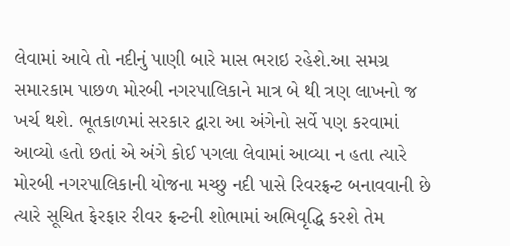લેવામાં આવે તો નદીનું પાણી બારે માસ ભરાઇ રહેશે.આ સમગ્ર સમારકામ પાછળ મોરબી નગરપાલિકાને માત્ર બે થી ત્રણ લાખનો જ ખર્ચ થશે. ભૂતકાળમાં સરકાર દ્વારા આ અંગેનો સર્વે પણ કરવામાં આવ્યો હતો છતાં એ અંગે કોઈ પગલા લેવામાં આવ્યા ન હતા ત્યારે મોરબી નગરપાલિકાની યોજના મચ્છુ નદી પાસે રિવરફ્રન્ટ બનાવવાની છે ત્યારે સૂચિત ફેરફાર રીવર ફ્રન્ટની શોભામાં અભિવૃદ્ધિ કરશે તેમ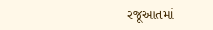રજૂઆતમાં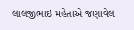લાલજીભાઇ મહેતાએ જણાવેલ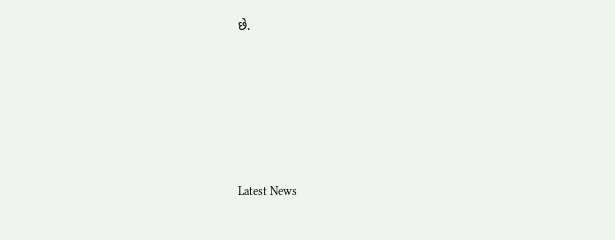છે.






Latest News